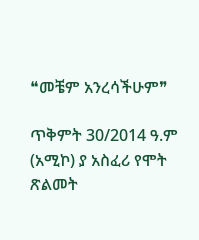❝መቼም አንረሳችሁም❞

ጥቅምት 30/2014 ዓ.ም (አሚኮ) ያ አስፈሪ የሞት ጽልመት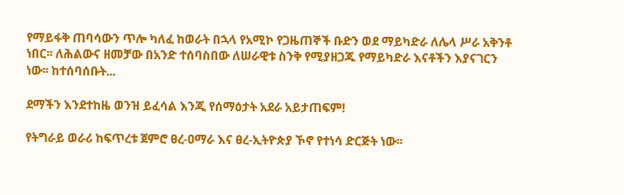የማይፋቅ ጠባሳውን ጥሎ ካለፈ ከወራት በኋላ የአሚኮ የጋዜጠኞች ቡድን ወደ ማይካድራ ለሌላ ሥራ አቅንቶ ነበር፡፡ ለሕልውና ዘመቻው በአንድ ተሰባስበው ለሠራዊቱ ስንቅ የሚያዘጋጁ የማይካድራ እናቶችን እያናገርን ነው፡፡ ከተሰባሰቡት...

ደማችን እንደተከዜ ወንዝ ይፈሳል እንጂ የሰማዕታት አደራ አይታጠፍም!

የትግራይ ወራሪ ከፍጥረቱ ጀምሮ ፀረ-ዐማራ እና ፀረ-ኢትዮጵያ ኾኖ የተነሳ ድርጅት ነው፡፡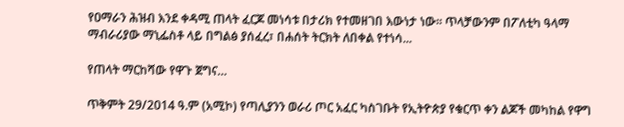የዐማራን ሕዝብ እንደ ቀዳሚ ጠላት ፈርጆ መነሳቱ በታሪክ የተመዘገበ እውነታ ነው፡፡ ጥላቻውንም በፖለቲካ ዓላማ ማብራሪያው ማኒፌስቶ ላይ በግልፅ ያሰፈረ፣ በሐሰት ትርክት ለበቀል የተነሳ...

የጠላት ማርከሻው የዋጉ ጀግና…

ጥቅምት 29/2014 ዓ.ም (አሚኮ) የጣሊያንን ወራሪ ጦር አፈር ካስገቡት የኢትዮጵያ የቁርጥ ቀን ልጆች መካከል የዋግ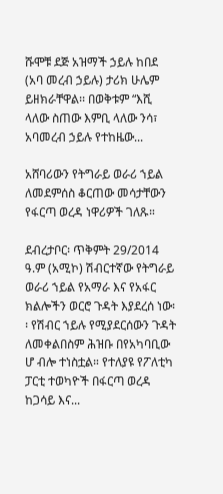ሹሞቹ ደጅ አዝማች ኃይሉ ከበደ (አባ መረብ ኃይሉ) ታሪክ ሁሌም ይዘክራቸዋል፡፡ በወቅቱም “እሺ ላለው ስጠው እምቢ ላለው ንሳ፣ አባመረብ ኃይሉ የተከዜው...

አሸባሪውን የትግራይ ወራሪ ኀይል ለመደምሰስ ቆርጠው መሳታቸውን የፋርጣ ወረዳ ነዋሪዎች ገለጹ።

ደብረታቦር፡ ጥቅምት 29/2014 ዓ.ም (አሚኮ) ሽብርተኛው የትግራይ ወራሪ ኀይል የአማራ እና የአፋር ክልሎችን ወርሮ ጉዳት እያደረሰ ነው፡፡ የሽብር ኀይሉ የሚያደርሰውን ጉዳት ለመቀልበስም ሕዝቡ በየአካባቢው ሆ ብሎ ተነስቷል። የተለያዩ የፖለቲካ ፓርቲ ተወካዮች በፋርጣ ወረዳ ከጋሳይ እና...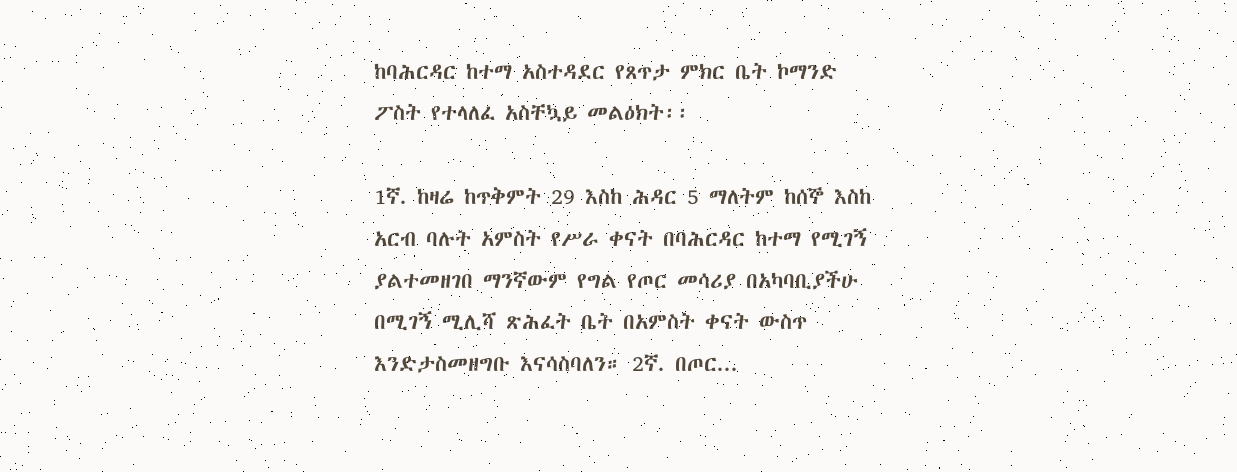ከባሕርዳር ከተማ አስተዳደር የጸጥታ ምክር ቤት ኮማንድ ፖስት የተላለፈ አስቸኳይ መልዕክት፡፡

1ኛ. ከዛሬ ከጥቅምት 29 እስከ ሕዳር 5 ማለትም ከሰኞ እስከ አርብ ባሉት አምስት የሥራ ቀናት በባሕርዳር ከተማ የሚገኝ ያልተመዘገበ ማንኛውም የግል የጦር መሳሪያ በአካባቢያችሁ በሚገኝ ሚሊሻ ጽሕፈት ቤት በአምስት ቀናት ውስጥ እንድታስመዘግቡ እናሳስባለን። 2ኛ. በጦር...